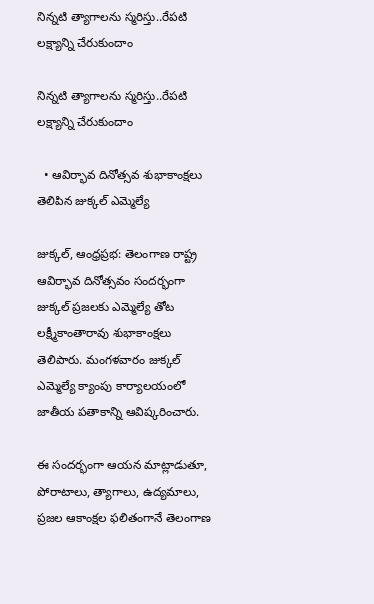నిన్నటి త్యాగాలను స్మరిస్తు..రేపటి లక్ష్యాన్ని చేరుకుందాం

నిన్నటి త్యాగాలను స్మరిస్తు..రేపటి లక్ష్యాన్ని చేరుకుందాం

  • ఆవిర్భావ దినోత్సవ శుభాకాంక్షలు తెలిపిన జుక్కల్ ఎమ్మెల్యే

జుక్కల్, ఆంధ్రప్రభ: తెలంగాణ రాష్ట్ర ఆవిర్భావ దినోత్సవం సందర్భంగా జుక్కల్ ప్రజలకు ఎమ్మెల్యే తోట లక్ష్మీకాంతారావు శుభాకాంక్షలు తెలిపారు. మంగళవారం జుక్కల్ ఎమ్మెల్యే క్యాంపు కార్యాలయంలో జాతీయ పతాకాన్ని ఆవిష్కరించారు.

ఈ సందర్భంగా ఆయన మాట్లాడుతూ, పోరాటాలు, త్యాగాలు, ఉద్యమాలు, ప్రజల ఆకాంక్షల ఫలితంగానే తెలంగాణ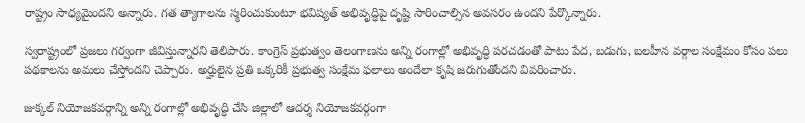రాష్ట్రం సాధ్యమైందని అన్నారు. గత త్యాగాలను స్మరించుకుంటూ భవిష్యత్ అభివృద్ధిపై దృష్టి సారించాల్సిన అవసరం ఉందని పేర్కొన్నారు.

స్వరాష్ట్రంలో ప్రజలు గర్వంగా జీవిస్తున్నారని తెలిపారు. కాంగ్రెస్ ప్రభుత్వం తెలంగాణను అన్ని రంగాల్లో అభివృద్ధి పరచడంతో పాటు పేద, బడుగు, బలహీన వర్గాల సంక్షేమం కోసం పలు పథకాలను అమలు చేస్తోందని చెప్పారు. అర్హులైన ప్రతి ఒక్కరికీ ప్రభుత్వ సంక్షేమ ఫలాలు అందేలా కృషి జరుగుతోందని వివరించారు.

జుక్కల్ నియోజకవర్గాన్ని అన్ని రంగాల్లో అభివృద్ధి చేసి జిల్లాలో ఆదర్శ నియోజకవర్గంగా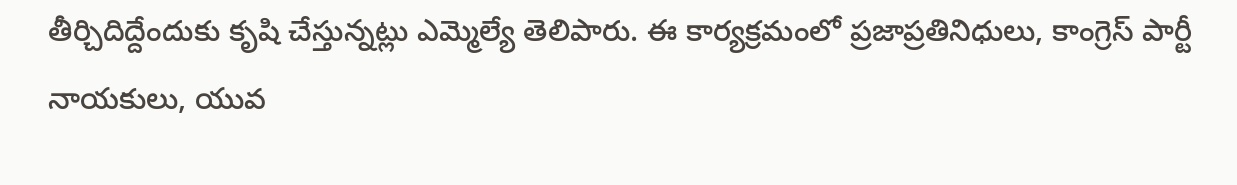తీర్చిదిద్దేందుకు కృషి చేస్తున్నట్లు ఎమ్మెల్యే తెలిపారు. ఈ కార్యక్రమంలో ప్రజాప్రతినిధులు, కాంగ్రెస్ పార్టీ నాయకులు, యువ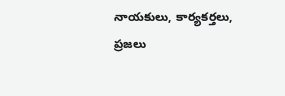నాయకులు, కార్యకర్తలు, ప్రజలు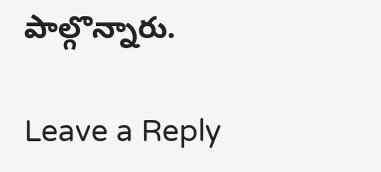పాల్గొన్నారు.

Leave a Reply